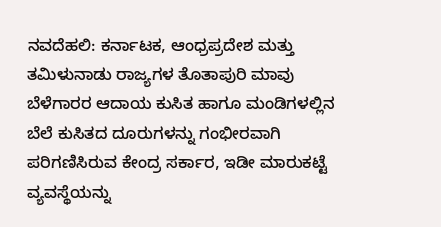ನವದೆಹಲಿ: ಕರ್ನಾಟಕ, ಆಂಧ್ರಪ್ರದೇಶ ಮತ್ತು ತಮಿಳುನಾಡು ರಾಜ್ಯಗಳ ತೊತಾಪುರಿ ಮಾವು ಬೆಳೆಗಾರರ ಆದಾಯ ಕುಸಿತ ಹಾಗೂ ಮಂಡಿಗಳಲ್ಲಿನ ಬೆಲೆ ಕುಸಿತದ ದೂರುಗಳನ್ನು ಗಂಭೀರವಾಗಿ ಪರಿಗಣಿಸಿರುವ ಕೇಂದ್ರ ಸರ್ಕಾರ, ಇಡೀ ಮಾರುಕಟ್ಟೆ ವ್ಯವಸ್ಥೆಯನ್ನು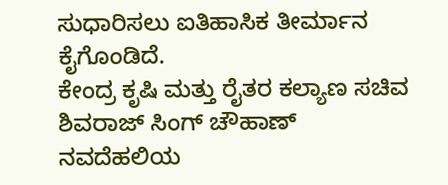ಸುಧಾರಿಸಲು ಐತಿಹಾಸಿಕ ತೀರ್ಮಾನ ಕೈಗೊಂಡಿದೆ.
ಕೇಂದ್ರ ಕೃಷಿ ಮತ್ತು ರೈತರ ಕಲ್ಯಾಣ ಸಚಿವ ಶಿವರಾಜ್ ಸಿಂಗ್ ಚೌಹಾಣ್ ನವದೆಹಲಿಯ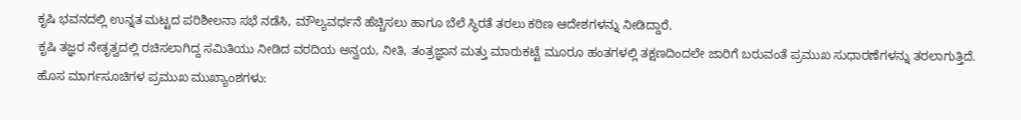ಕೃಷಿ ಭವನದಲ್ಲಿ ಉನ್ನತ ಮಟ್ಟದ ಪರಿಶೀಲನಾ ಸಭೆ ನಡೆಸಿ, ಮೌಲ್ಯವರ್ಧನೆ ಹೆಚ್ಚಿಸಲು ಹಾಗೂ ಬೆಲೆ ಸ್ಥಿರತೆ ತರಲು ಕಠಿಣ ಆದೇಶಗಳನ್ನು ನೀಡಿದ್ದಾರೆ.
ಕೃಷಿ ತಜ್ಞರ ನೇತೃತ್ವದಲ್ಲಿ ರಚಿಸಲಾಗಿದ್ದ ಸಮಿತಿಯು ನೀಡಿದ ವರದಿಯ ಅನ್ವಯ, ನೀತಿ, ತಂತ್ರಜ್ಞಾನ ಮತ್ತು ಮಾರುಕಟ್ಟೆ ಮೂರೂ ಹಂತಗಳಲ್ಲಿ ತಕ್ಷಣದಿಂದಲೇ ಜಾರಿಗೆ ಬರುವಂತೆ ಪ್ರಮುಖ ಸುಧಾರಣೆಗಳನ್ನು ತರಲಾಗುತ್ತಿದೆ.
ಹೊಸ ಮಾರ್ಗಸೂಚಿಗಳ ಪ್ರಮುಖ ಮುಖ್ಯಾಂಶಗಳು: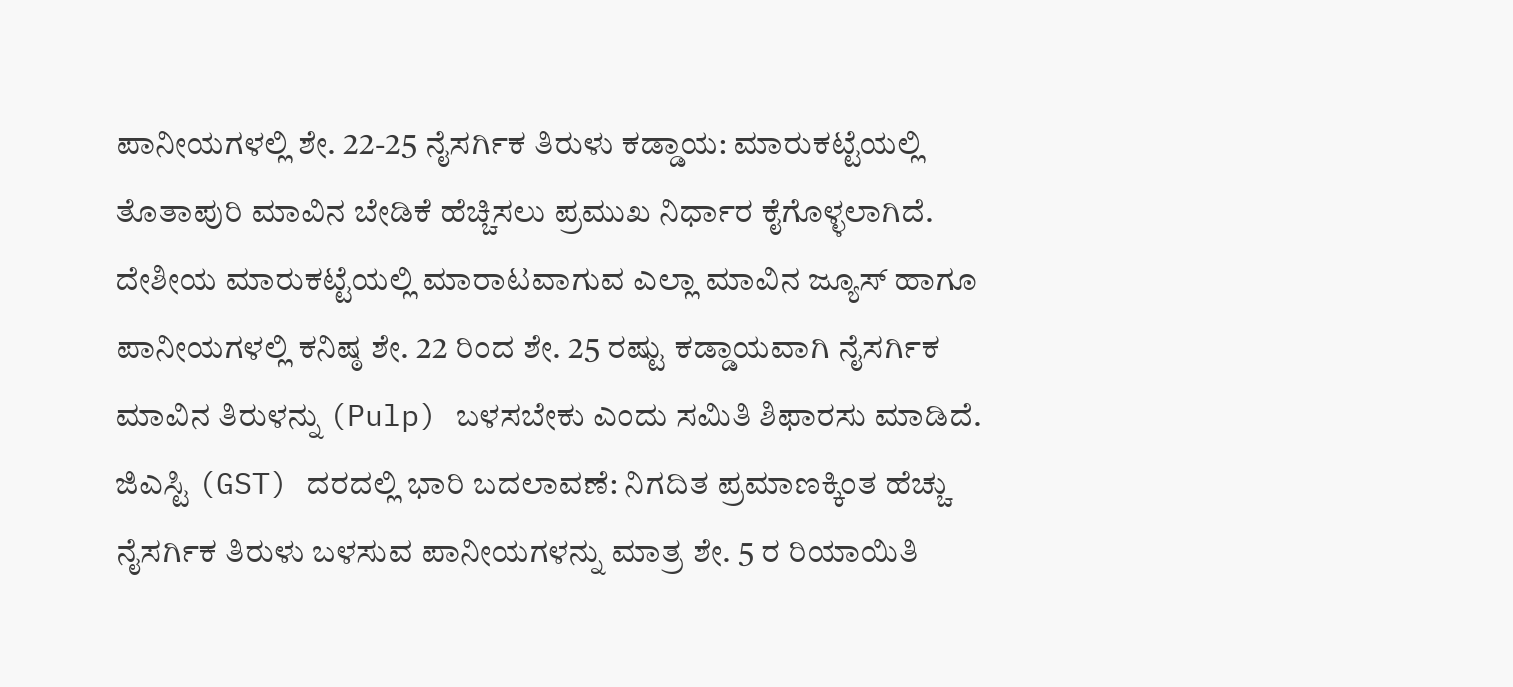ಪಾನೀಯಗಳಲ್ಲಿ ಶೇ. 22-25 ನೈಸರ್ಗಿಕ ತಿರುಳು ಕಡ್ಡಾಯ: ಮಾರುಕಟ್ಟೆಯಲ್ಲಿ ತೊತಾಪುರಿ ಮಾವಿನ ಬೇಡಿಕೆ ಹೆಚ್ಚಿಸಲು ಪ್ರಮುಖ ನಿರ್ಧಾರ ಕೈಗೊಳ್ಳಲಾಗಿದೆ. ದೇಶೀಯ ಮಾರುಕಟ್ಟೆಯಲ್ಲಿ ಮಾರಾಟವಾಗುವ ಎಲ್ಲಾ ಮಾವಿನ ಜ್ಯೂಸ್ ಹಾಗೂ ಪಾನೀಯಗಳಲ್ಲಿ ಕನಿಷ್ಠ ಶೇ. 22 ರಿಂದ ಶೇ. 25 ರಷ್ಟು ಕಡ್ಡಾಯವಾಗಿ ನೈಸರ್ಗಿಕ ಮಾವಿನ ತಿರುಳನ್ನು (Pulp) ಬಳಸಬೇಕು ಎಂದು ಸಮಿತಿ ಶಿಫಾರಸು ಮಾಡಿದೆ.
ಜಿಎಸ್ಟಿ (GST) ದರದಲ್ಲಿ ಭಾರಿ ಬದಲಾವಣೆ: ನಿಗದಿತ ಪ್ರಮಾಣಕ್ಕಿಂತ ಹೆಚ್ಚು ನೈಸರ್ಗಿಕ ತಿರುಳು ಬಳಸುವ ಪಾನೀಯಗಳನ್ನು ಮಾತ್ರ ಶೇ. 5 ರ ರಿಯಾಯಿತಿ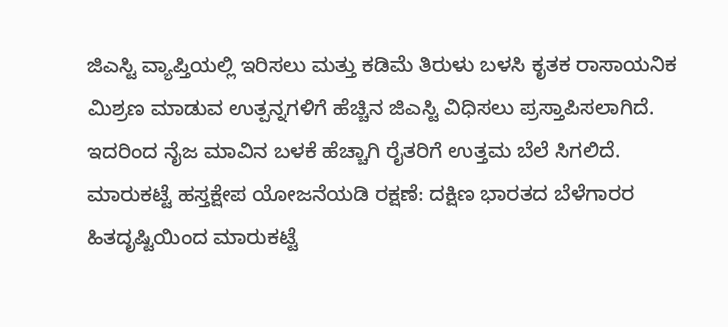ಜಿಎಸ್ಟಿ ವ್ಯಾಪ್ತಿಯಲ್ಲಿ ಇರಿಸಲು ಮತ್ತು ಕಡಿಮೆ ತಿರುಳು ಬಳಸಿ ಕೃತಕ ರಾಸಾಯನಿಕ ಮಿಶ್ರಣ ಮಾಡುವ ಉತ್ಪನ್ನಗಳಿಗೆ ಹೆಚ್ಚಿನ ಜಿಎಸ್ಟಿ ವಿಧಿಸಲು ಪ್ರಸ್ತಾಪಿಸಲಾಗಿದೆ. ಇದರಿಂದ ನೈಜ ಮಾವಿನ ಬಳಕೆ ಹೆಚ್ಚಾಗಿ ರೈತರಿಗೆ ಉತ್ತಮ ಬೆಲೆ ಸಿಗಲಿದೆ.
ಮಾರುಕಟ್ಟೆ ಹಸ್ತಕ್ಷೇಪ ಯೋಜನೆಯಡಿ ರಕ್ಷಣೆ: ದಕ್ಷಿಣ ಭಾರತದ ಬೆಳೆಗಾರರ ಹಿತದೃಷ್ಟಿಯಿಂದ ಮಾರುಕಟ್ಟೆ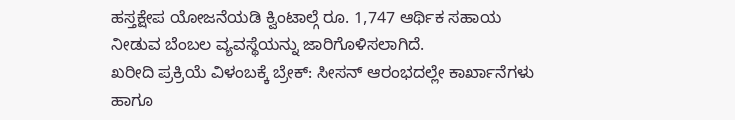ಹಸ್ತಕ್ಷೇಪ ಯೋಜನೆಯಡಿ ಕ್ವಿಂಟಾಲ್ಗೆ ರೂ. 1,747 ಆರ್ಥಿಕ ಸಹಾಯ ನೀಡುವ ಬೆಂಬಲ ವ್ಯವಸ್ಥೆಯನ್ನು ಜಾರಿಗೊಳಿಸಲಾಗಿದೆ.
ಖರೀದಿ ಪ್ರಕ್ರಿಯೆ ವಿಳಂಬಕ್ಕೆ ಬ್ರೇಕ್: ಸೀಸನ್ ಆರಂಭದಲ್ಲೇ ಕಾರ್ಖಾನೆಗಳು ಹಾಗೂ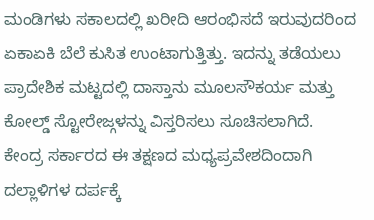ಮಂಡಿಗಳು ಸಕಾಲದಲ್ಲಿ ಖರೀದಿ ಆರಂಭಿಸದೆ ಇರುವುದರಿಂದ ಏಕಾಏಕಿ ಬೆಲೆ ಕುಸಿತ ಉಂಟಾಗುತ್ತಿತ್ತು. ಇದನ್ನು ತಡೆಯಲು ಪ್ರಾದೇಶಿಕ ಮಟ್ಟದಲ್ಲಿ ದಾಸ್ತಾನು ಮೂಲಸೌಕರ್ಯ ಮತ್ತು ಕೋಲ್ಡ್ ಸ್ಟೋರೇಜ್ಗಳನ್ನು ವಿಸ್ತರಿಸಲು ಸೂಚಿಸಲಾಗಿದೆ.
ಕೇಂದ್ರ ಸರ್ಕಾರದ ಈ ತಕ್ಷಣದ ಮಧ್ಯಪ್ರವೇಶದಿಂದಾಗಿ ದಲ್ಲಾಳಿಗಳ ದರ್ಪಕ್ಕೆ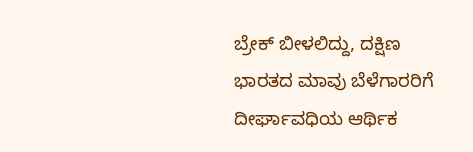ಬ್ರೇಕ್ ಬೀಳಲಿದ್ದು, ದಕ್ಷಿಣ ಭಾರತದ ಮಾವು ಬೆಳೆಗಾರರಿಗೆ ದೀರ್ಘಾವಧಿಯ ಆರ್ಥಿಕ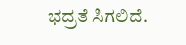ಭದ್ರತೆ ಸಿಗಲಿದೆ.